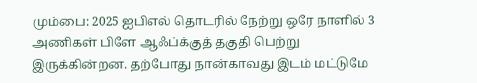மும்பை: 2025 ஐபிஎல் தொடரில் நேற்று ஒரே நாளில் 3 அணிகள் பிளே ஆஃப்க்குத் தகுதி பெற்று இருக்கின்றன. தற்போது நான்காவது இடம் மட்டுமே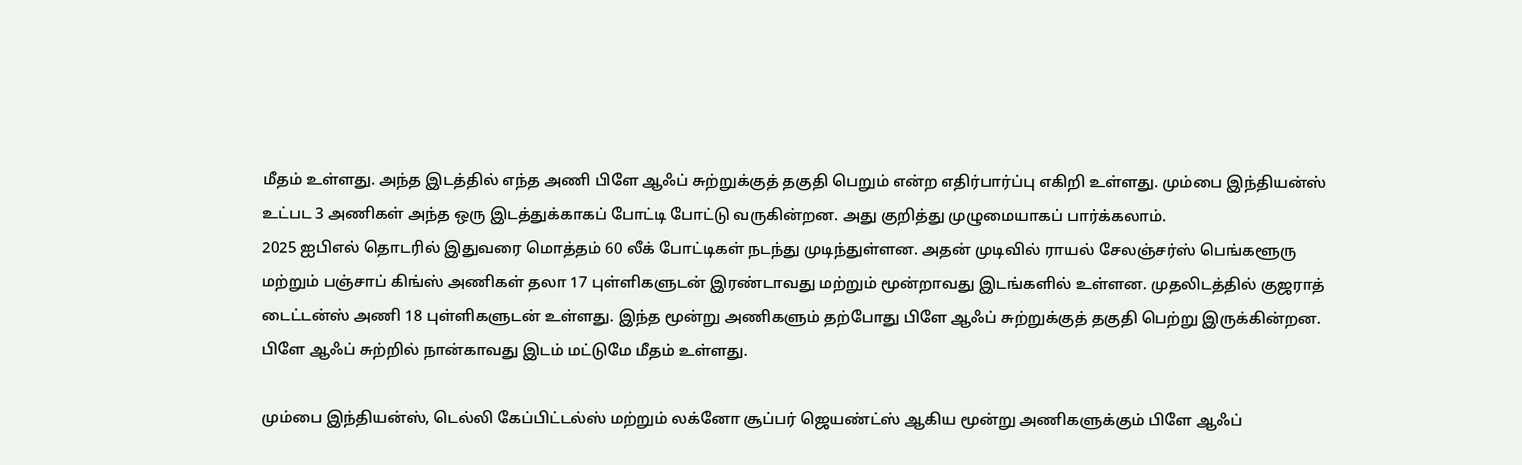மீதம் உள்ளது. அந்த இடத்தில் எந்த அணி பிளே ஆஃப் சுற்றுக்குத் தகுதி பெறும் என்ற எதிர்பார்ப்பு எகிறி உள்ளது. மும்பை இந்தியன்ஸ் உட்பட 3 அணிகள் அந்த ஒரு இடத்துக்காகப் போட்டி போட்டு வருகின்றன. அது குறித்து முழுமையாகப் பார்க்கலாம்.
2025 ஐபிஎல் தொடரில் இதுவரை மொத்தம் 60 லீக் போட்டிகள் நடந்து முடிந்துள்ளன. அதன் முடிவில் ராயல் சேலஞ்சர்ஸ் பெங்களூரு மற்றும் பஞ்சாப் கிங்ஸ் அணிகள் தலா 17 புள்ளிகளுடன் இரண்டாவது மற்றும் மூன்றாவது இடங்களில் உள்ளன. முதலிடத்தில் குஜராத் டைட்டன்ஸ் அணி 18 புள்ளிகளுடன் உள்ளது. இந்த மூன்று அணிகளும் தற்போது பிளே ஆஃப் சுற்றுக்குத் தகுதி பெற்று இருக்கின்றன. பிளே ஆஃப் சுற்றில் நான்காவது இடம் மட்டுமே மீதம் உள்ளது.

மும்பை இந்தியன்ஸ், டெல்லி கேப்பிட்டல்ஸ் மற்றும் லக்னோ சூப்பர் ஜெயண்ட்ஸ் ஆகிய மூன்று அணிகளுக்கும் பிளே ஆஃப்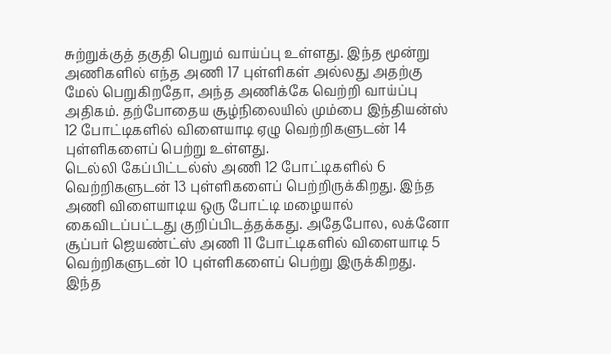சுற்றுக்குத் தகுதி பெறும் வாய்ப்பு உள்ளது. இந்த மூன்று அணிகளில் எந்த அணி 17 புள்ளிகள் அல்லது அதற்கு மேல் பெறுகிறதோ, அந்த அணிக்கே வெற்றி வாய்ப்பு அதிகம். தற்போதைய சூழ்நிலையில் மும்பை இந்தியன்ஸ் 12 போட்டிகளில் விளையாடி ஏழு வெற்றிகளுடன் 14 புள்ளிகளைப் பெற்று உள்ளது.
டெல்லி கேப்பிட்டல்ஸ் அணி 12 போட்டிகளில் 6 வெற்றிகளுடன் 13 புள்ளிகளைப் பெற்றிருக்கிறது. இந்த அணி விளையாடிய ஒரு போட்டி மழையால் கைவிடப்பட்டது குறிப்பிடத்தக்கது. அதேபோல, லக்னோ சூப்பர் ஜெயண்ட்ஸ் அணி 11 போட்டிகளில் விளையாடி 5 வெற்றிகளுடன் 10 புள்ளிகளைப் பெற்று இருக்கிறது.
இந்த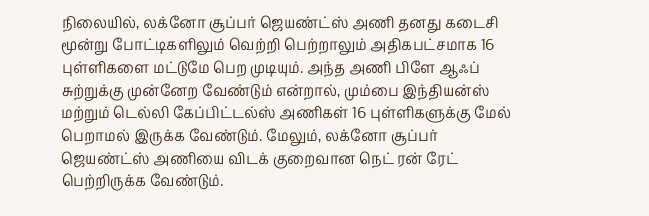நிலையில், லக்னோ சூப்பர் ஜெயண்ட்ஸ் அணி தனது கடைசி மூன்று போட்டிகளிலும் வெற்றி பெற்றாலும் அதிகபட்சமாக 16 புள்ளிகளை மட்டுமே பெற முடியும். அந்த அணி பிளே ஆஃப் சுற்றுக்கு முன்னேற வேண்டும் என்றால், மும்பை இந்தியன்ஸ் மற்றும் டெல்லி கேப்பிட்டல்ஸ் அணிகள் 16 புள்ளிகளுக்கு மேல் பெறாமல் இருக்க வேண்டும். மேலும், லக்னோ சூப்பர் ஜெயண்ட்ஸ் அணியை விடக் குறைவான நெட் ரன் ரேட் பெற்றிருக்க வேண்டும்.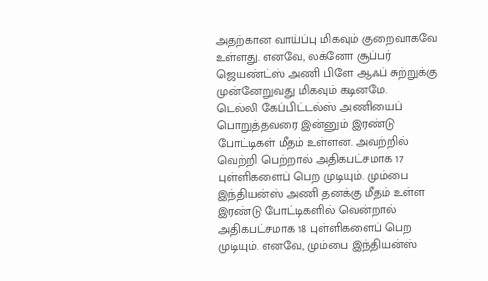அதற்கான வாய்ப்பு மிகவும் குறைவாகவே உள்ளது. எனவே, லக்னோ சூப்பர் ஜெயண்ட்ஸ் அணி பிளே ஆஃப் சுற்றுக்கு முன்னேறுவது மிகவும் கடினமே.
டெல்லி கேப்பிட்டல்ஸ் அணியைப் பொறுத்தவரை இன்னும் இரண்டு போட்டிகள் மீதம் உள்ளன. அவற்றில் வெற்றி பெற்றால் அதிகபட்சமாக 17 புள்ளிகளைப் பெற முடியும். மும்பை இந்தியன்ஸ் அணி தனக்கு மீதம் உள்ள இரண்டு போட்டிகளில் வென்றால் அதிகபட்சமாக 18 புள்ளிகளைப் பெற முடியும். எனவே, மும்பை இந்தியன்ஸ்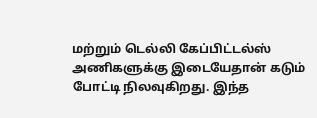மற்றும் டெல்லி கேப்பிட்டல்ஸ் அணிகளுக்கு இடையேதான் கடும் போட்டி நிலவுகிறது. இந்த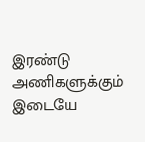இரண்டு அணிகளுக்கும் இடையே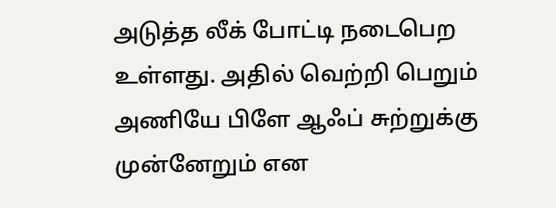அடுத்த லீக் போட்டி நடைபெற உள்ளது. அதில் வெற்றி பெறும் அணியே பிளே ஆஃப் சுற்றுக்கு முன்னேறும் என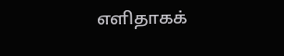எளிதாகக்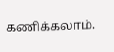கணிக்கலாம்.